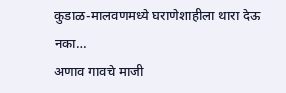कुडाळ-मालवणमध्ये घराणेशाहीला थारा देऊ नका…
अणाव गावचे माजी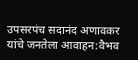उपसरपंच सदानंद अणावकर यांचे जनतेला आवाहन:वैभव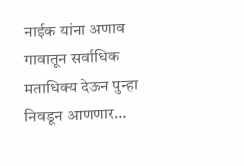नाईक यांना अणाव गावातून सर्वाधिक मताधिक्य देऊन पुन्हा निवडून आणणार…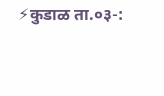⚡कुडाळ ता.०३-: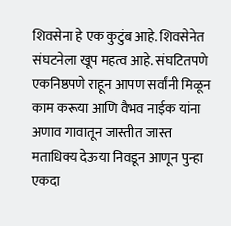शिवसेना हे एक कुटुंब आहे. शिवसेनेत संघटनेला खूप महत्व आहे. संघटितपणे एकनिष्ठपणे राहून आपण सर्वांनी मिळून काम करूया आणि वैभव नाईक यांना अणाव गावातून जास्तीत जास्त मताधिक्य देऊया निवडून आणून पुन्हा एकदा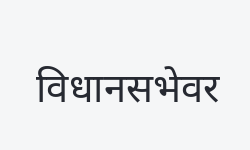विधानसभेवर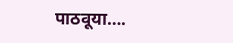पाठवूया….